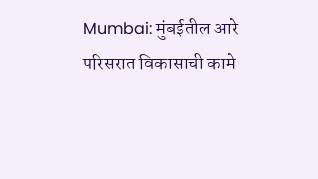Mumbai: मुंबईतील आरे परिसरात विकासाची कामे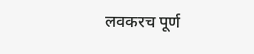लवकरच पूर्ण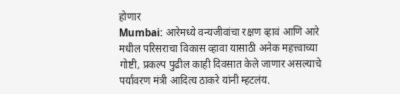होणार
Mumbai: आरेमध्ये वन्यजीवांचा रक्षण व्हावं आणि आरे मधील परिसराचा विकास व्हावा यासाठी अनेक महत्त्वाच्या गोष्टी, प्रकल्प पुढील काही दिवसात केले जाणार असल्याचे पर्यावरण मंत्री आदित्य ठाकरे यांनी म्हटलंय.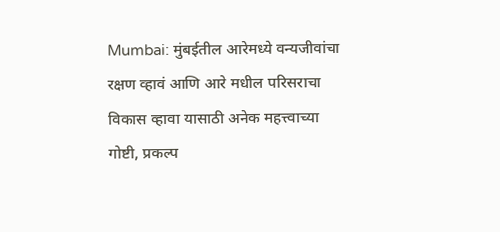Mumbai: मुंबईतील आरेमध्ये वन्यजीवांचा रक्षण व्हावं आणि आरे मधील परिसराचा विकास व्हावा यासाठी अनेक महत्त्वाच्या गोष्टी, प्रकल्प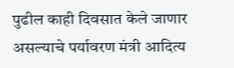पुढील काही दिवसात केले जाणार असल्याचे पर्यावरण मंत्री आदित्य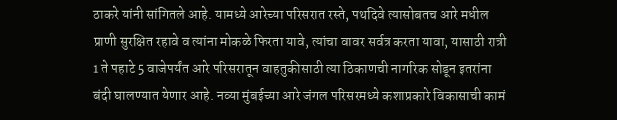ठाकरे यांनी सांगितले आहे. यामध्ये आरेच्या परिसरात रस्ते, पथदिवे त्यासोबतच आरे मधील प्राणी सुरक्षित रहावे व त्यांना मोकळे फिरता यावे, त्यांचा वावर सर्वत्र करता यावा, यासाठी रात्री 1 ते पहाटे 5 वाजेपर्यंत आरे परिसरातून वाहतुकीसाठी त्या ठिकाणची नागरिक सोडून इतरांना बंदी घालण्यात येणार आहे. नव्या मुंबईच्या आरे जंगल परिसरमध्ये कशाप्रकारे विकासाची कामं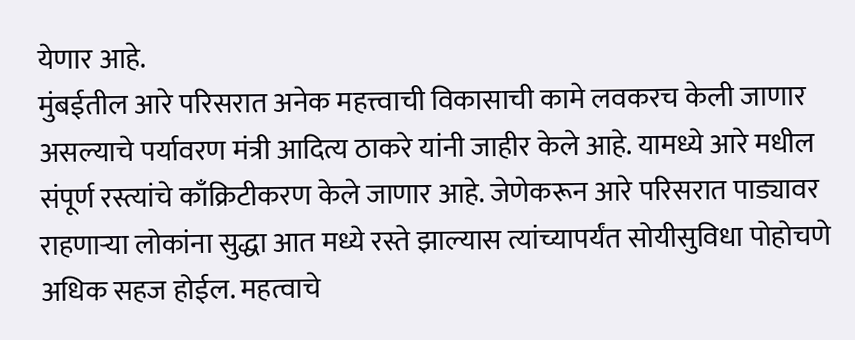येणार आहे.
मुंबईतील आरे परिसरात अनेक महत्त्वाची विकासाची कामे लवकरच केली जाणार असल्याचे पर्यावरण मंत्री आदित्य ठाकरे यांनी जाहीर केले आहे. यामध्ये आरे मधील संपूर्ण रस्त्यांचे काँक्रिटीकरण केले जाणार आहे. जेणेकरून आरे परिसरात पाड्यावर राहणाऱ्या लोकांना सुद्धा आत मध्ये रस्ते झाल्यास त्यांच्यापर्यंत सोयीसुविधा पोहोचणे अधिक सहज होईल. महत्वाचे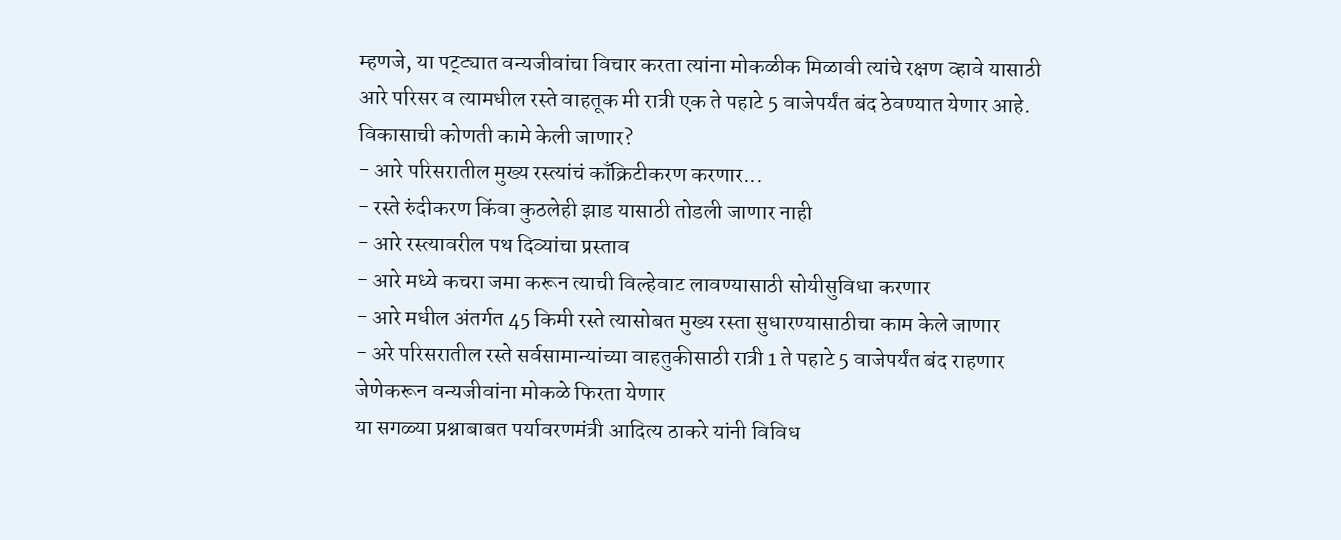म्हणजे, या पट्ट्यात वन्यजीवांचा विचार करता त्यांना मोकळीक मिळावी त्यांचे रक्षण व्हावे यासाठी आरे परिसर व त्यामधील रस्ते वाहतूक मी रात्री एक ते पहाटे 5 वाजेपर्यंत बंद ठेवण्यात येणार आहे.
विकासाची कोणती कामे केली जाणार?
- आरे परिसरातील मुख्य रस्त्यांचं काँक्रिटीकरण करणार...
- रस्ते रुंदीकरण किंवा कुठलेही झाड यासाठी तोडली जाणार नाही
- आरे रस्त्यावरील पथ दिव्यांचा प्रस्ताव
- आरे मध्ये कचरा जमा करून त्याची विल्हेवाट लावण्यासाठी सोयीसुविधा करणार
- आरे मधील अंतर्गत 45 किमी रस्ते त्यासोबत मुख्य रस्ता सुधारण्यासाठीचा काम केले जाणार
- अरे परिसरातील रस्ते सर्वसामान्यांच्या वाहतुकीसाठी रात्री 1 ते पहाटे 5 वाजेपर्यंत बंद राहणार जेणेकरून वन्यजीवांना मोकळे फिरता येणार
या सगळ्या प्रश्नाबाबत पर्यावरणमंत्री आदित्य ठाकरे यांनी विविध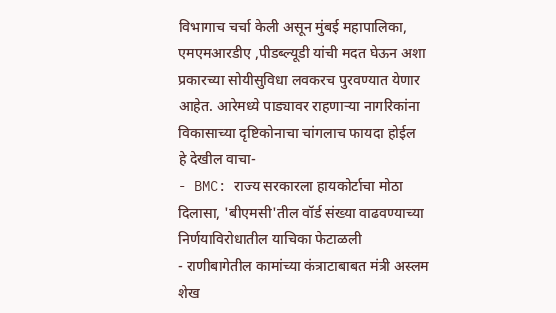विभागाच चर्चा केली असून मुंबई महापालिका, एमएमआरडीए ,पीडब्ल्यूडी यांची मदत घेऊन अशा प्रकारच्या सोयीसुविधा लवकरच पुरवण्यात येणार आहेत. आरेमध्ये पाड्यावर राहणाऱ्या नागरिकांना विकासाच्या दृष्टिकोनाचा चांगलाच फायदा होईल
हे देखील वाचा-
- BMC: राज्य सरकारला हायकोर्टाचा मोठा दिलासा, 'बीएमसी'तील वॉर्ड संख्या वाढवण्याच्या निर्णयाविरोधातील याचिका फेटाळली
- राणीबागेतील कामांच्या कंत्राटाबाबत मंत्री अस्लम शेख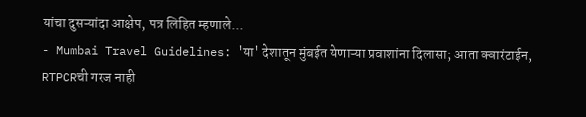यांचा दुसऱ्यांदा आक्षेप, पत्र लिहित म्हणाले...
- Mumbai Travel Guidelines: 'या' देशातून मुंबईत येणाऱ्या प्रवाशांना दिलासा; आता क्वारंटाईन, RTPCRची गरज नाही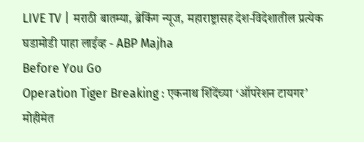LIVE TV | मराठी बातम्या, ब्रेकिंग न्यूज, महाराष्ट्रासह देश-विदेशातील प्रत्येक घडामोडी पाहा लाईव्ह - ABP Majha
Before You Go
Operation Tiger Breaking : एकनाथ शिंदेंच्या ‘ऑपरेशन टायगर’ मोहीमेत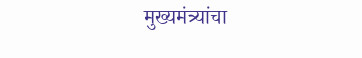मुख्यमंत्र्यांचा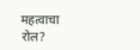महत्वाचा रोल?